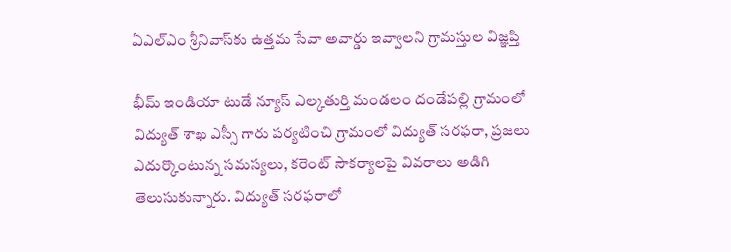ఏఎల్ఎం శ్రీనివాస్‌కు ఉత్తమ సేవా అవార్డు ఇవ్వాలని గ్రామస్తుల విజ్ఞప్తి

భీమ్ ఇండియా టుడే న్యూస్ ఎల్కతుర్తి మండలం దండేపల్లి గ్రామంలో విద్యుత్ శాఖ ఎస్సీ గారు పర్యటించి గ్రామంలో విద్యుత్ సరఫరా, ప్రజలు ఎదుర్కొంటున్న సమస్యలు, కరెంట్ సౌకర్యాలపై వివరాలు అడిగి తెలుసుకున్నారు. విద్యుత్ సరఫరాలో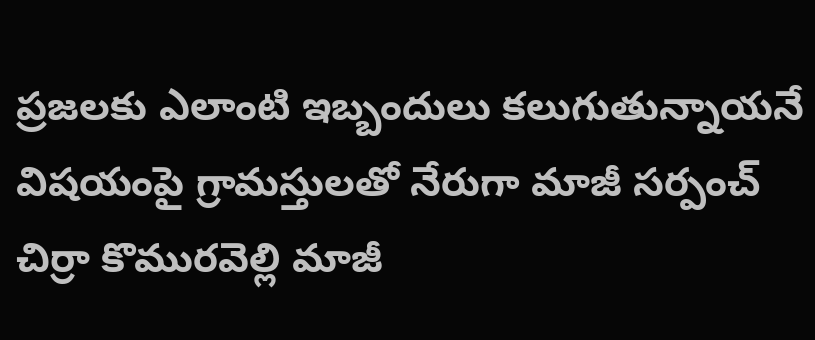ప్రజలకు ఎలాంటి ఇబ్బందులు కలుగుతున్నాయనే విషయంపై గ్రామస్తులతో నేరుగా మాజీ సర్పంచ్ చిర్రా కొమురవెల్లి మాజీ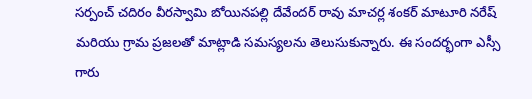సర్పంచ్ చదిరం వీరస్వామి బోయినపల్లి దేవేందర్ రావు మాచర్ల శంకర్ మాటూరి నరేష్ మరియు గ్రామ ప్రజలతో మాట్లాడి సమస్యలను తెలుసుకున్నారు. ఈ సందర్భంగా ఎస్సీ గారు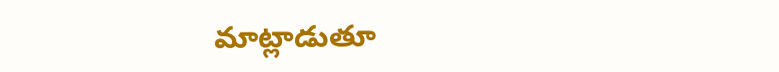మాట్లాడుతూ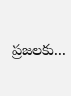ప్రజలకు...